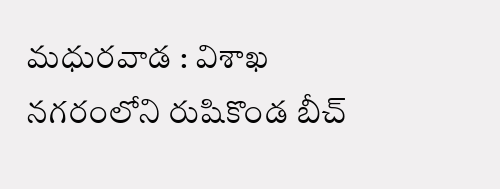మధురవాడ : విశాఖ నగరంలోని రుషికొండ బీచ్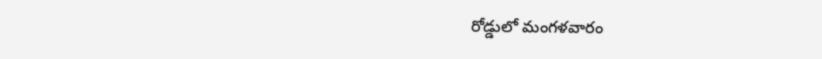రోడ్డులో మంగళవారం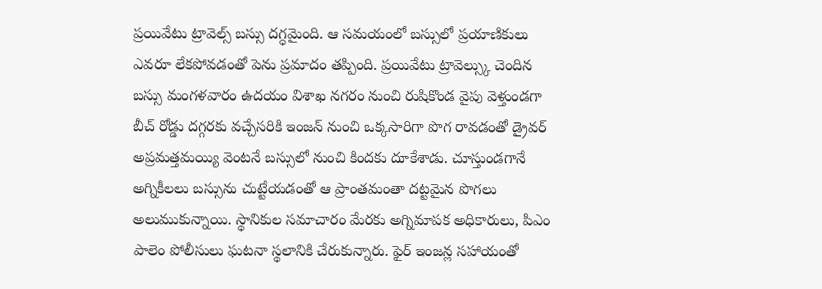ప్రయివేటు ట్రావెల్స్ బస్సు దగ్ధమైంది. ఆ సమయంలో బస్సులో ప్రయాణికులు ఎవరూ లేకపోవడంతో పెను ప్రమాదం తప్పింది. ప్రయివేటు ట్రావెల్స్కు చెందిన బస్సు మంగళవారం ఉదయం విశాఖ నగరం నుంచి రుషికొండ వైపు వెళ్తుండగా బీచ్ రోడ్డు దగ్గరకు వచ్చేసరికి ఇంజన్ నుంచి ఒక్కసారిగా పొగ రావడంతో డ్రైవర్ అప్రమత్తమయ్యి వెంటనే బస్సులో నుంచి కిందకు దూకేశాడు. చూస్తుండగానే అగ్నికీలలు బస్సును చుట్టేయడంతో ఆ ప్రాంతమంతా దట్టమైన పొగలు అలుముకున్నాయి. స్థానికుల సమాచారం మేరకు అగ్నిమాపక అధికారులు, పిఎం పాలెం పోలీసులు ఘటనా స్థలానికి చేరుకున్నారు. ఫైర్ ఇంజన్ల సహాయంతో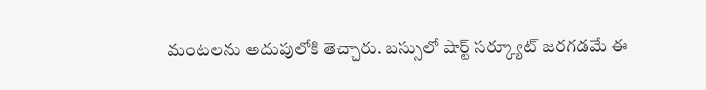మంటలను అదుపులోకి తెచ్చారు. బస్సులో షార్ట్ సర్క్యూట్ జరగడమే ఈ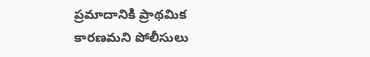ప్రమాదానికి ప్రాథమిక కారణమని పోలీసులు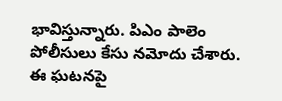భావిస్తున్నారు. పిఎం పాలెం పోలీసులు కేసు నమోదు చేశారు. ఈ ఘటనపై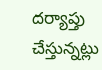దర్యాప్తు చేస్తున్నట్లు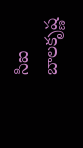సిఐ బాలకృష్ణ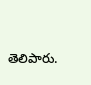తెలిపారు.